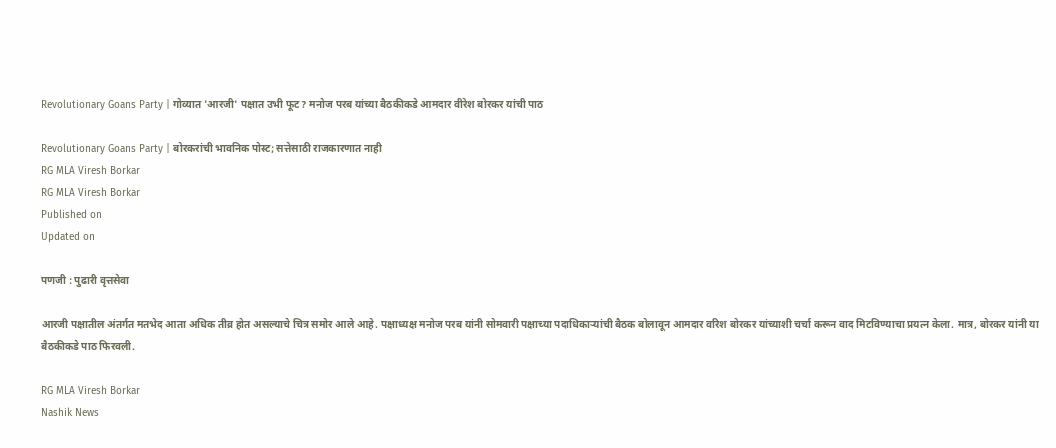Revolutionary Goans Party | गोव्यात 'आरजी' पक्षात उभी फूट? मनोज परब यांच्या बैठकीकडे आमदार वीरेश बोरकर यांची पाठ

Revolutionary Goans Party | बोरकरांची भावनिक पोस्ट; सत्तेसाठी राजकारणात नाही
RG MLA Viresh Borkar
RG MLA Viresh Borkar
Published on
Updated on

पणजी : पुढारी वृत्तसेवा

आरजी पक्षातील अंतर्गत मतभेद आता अधिक तीव्र होत असल्याचे चित्र समोर आले आहे. पक्षाध्यक्ष मनोज परब यांनी सोमवारी पक्षाच्या पदाधिकाऱ्यांची बैठक बोलावून आमदार वरिश बोरकर यांच्याशी चर्चा करून वाद मिटविण्याचा प्रयत्न केला. मात्र, बोरकर यांनी या बैठकीकडे पाठ फिरवली.

RG MLA Viresh Borkar
Nashik News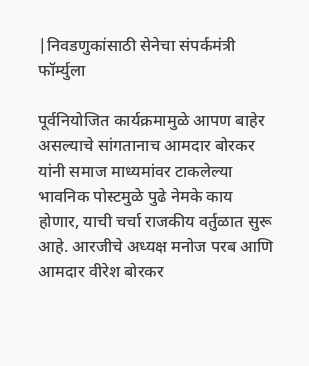|निवडणुकांसाठी सेनेचा संपर्कमंत्री फॉर्म्युला

पूर्वनियोजित कार्यक्रमामुळे आपण बाहेर असल्याचे सांगतानाच आमदार बोरकर यांनी समाज माध्यमांवर टाकलेल्या भावनिक पोस्टमुळे पुढे नेमके काय होणार, याची चर्चा राजकीय वर्तुळात सुरू आहे. आरजीचे अध्यक्ष मनोज परब आणि आमदार वीरेश बोरकर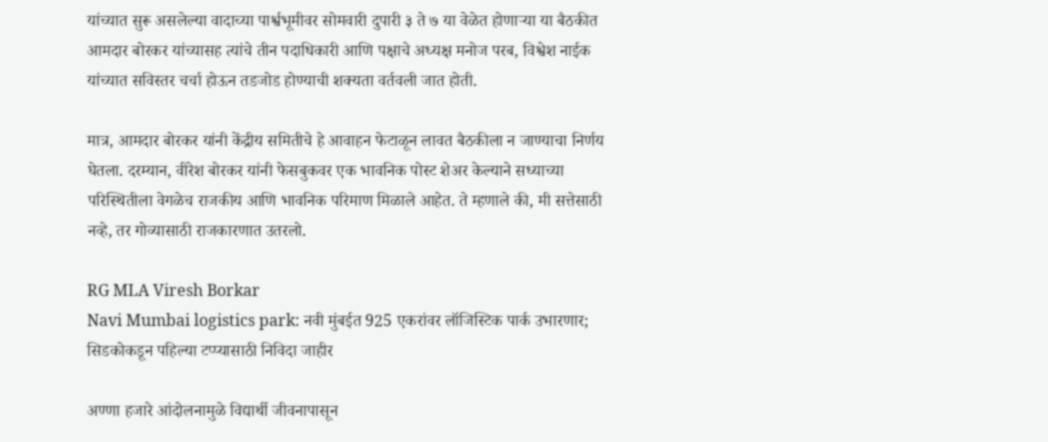यांच्यात सुरू असलेल्या वादाच्या पार्श्वभूमीवर सोमवारी दुपारी ३ ते ७ या वेळेत होणाऱ्या या बैठकीत आमदार बोरकर यांच्यासह त्यांचे तीन पदाधिकारी आणि पक्षाचे अध्यक्ष मनोज परब, विश्वेश नाईक यांच्यात सविस्तर चर्चा होऊन तडजोड होण्याची शक्यता वर्तवली जात होती.

मात्र, आमदार बोरकर यांनी केंद्रीय समितीचे हे आवाहन फेटाळून लावत बैठकीला न जाण्याचा निर्णय घेतला. दरम्यान, वीरेश बोरकर यांनी फेसबुकवर एक भावनिक पोस्ट शेअर केल्याने सध्याच्या परिस्थितीला वेगळेच राजकीय आणि भावनिक परिमाण मिळाले आहेत. ते म्हणाले की, मी सत्तेसाठी नव्हे, तर गोव्यासाठी राजकारणात उतरलो.

RG MLA Viresh Borkar
Navi Mumbai logistics park: नवी मुंबईत 925 एकरांवर लॉजिस्टिक पार्क उभारणार; सिडकोकडून पहिल्या टप्प्यासाठी निविदा जाहीर

अण्णा हजारे आंदोलनामुळे विद्यार्थी जीवनापासून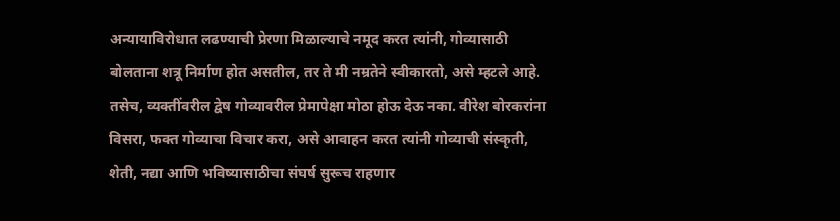अन्यायाविरोधात लढण्याची प्रेरणा मिळाल्याचे नमूद करत त्यांनी, गोव्यासाठी बोलताना शत्रू निर्माण होत असतील, तर ते मी नम्रतेने स्वीकारतो, असे म्हटले आहे. तसेच, व्यक्तींवरील द्वेष गोव्यावरील प्रेमापेक्षा मोठा होऊ देऊ नका. वीरेश बोरकरांना विसरा, फक्त गोव्याचा विचार करा, असे आवाहन करत त्यांनी गोव्याची संस्कृती, शेती, नद्या आणि भविष्यासाठीचा संघर्ष सुरूच राहणार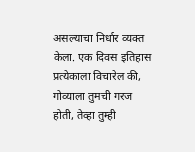असल्याचा निर्धार व्यक्त केला. एक दिवस इतिहास प्रत्येकाला विचारेल की, गोव्याला तुमची गरज होती, तेव्हा तुम्ही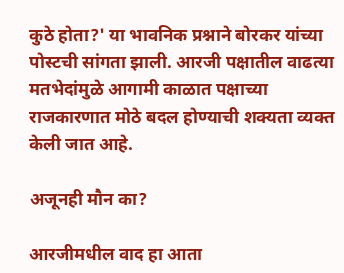कुठे होता?' या भावनिक प्रश्नाने बोरकर यांच्या पोस्टची सांगता झाली. आरजी पक्षातील वाढत्या मतभेदांमुळे आगामी काळात पक्षाच्या राजकारणात मोठे बदल होण्याची शक्यता व्यक्त केली जात आहे.

अजूनही मौन का?

आरजीमधील वाद हा आता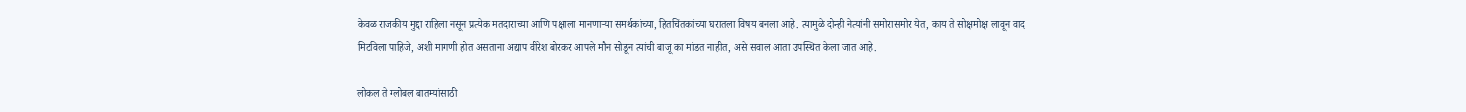केवळ राजकीय मुद्दा राहिला नसून प्रत्येक मतदाराच्या आणि पक्षाला मानणाऱ्या समर्थकांच्या, हितचिंतकांच्या घरातला विषय बनला आहे. त्यामुळे दोन्ही नेत्यांनी समोरासमोर येत, काय ते सोक्षमोक्ष लावून वाद मिटविला पाहिजे, अशी मागणी होत असताना अद्याप वीरेश बोरकर आपले मौन सोडून त्यांची बाजू का मांडत नाहीत, असे सवाल आता उपस्थित केला जात आहे.

लोकल ते ग्लोबल बातम्यांसाठी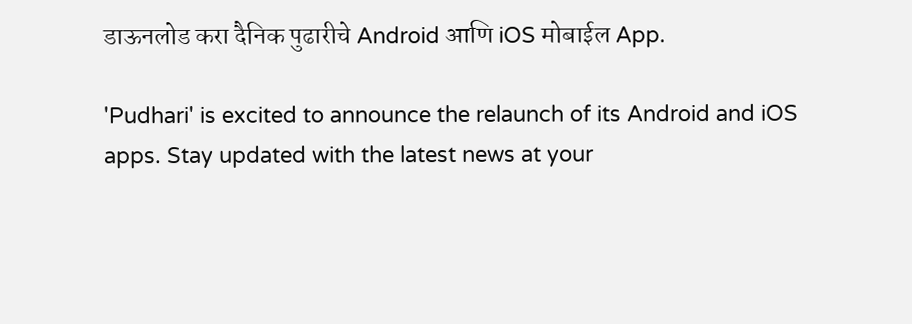डाऊनलोड करा दैनिक पुढारीचे Android आणि iOS मोबाईल App.

'Pudhari' is excited to announce the relaunch of its Android and iOS apps. Stay updated with the latest news at your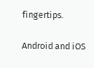fingertips.

Android and iOS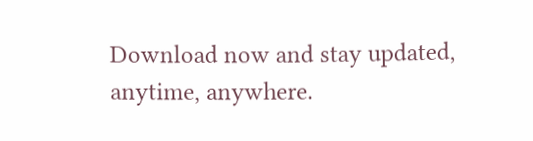Download now and stay updated, anytime, anywhere.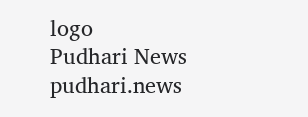logo
Pudhari News
pudhari.news